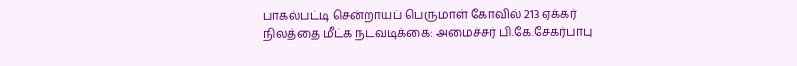பாகல்பட்டி சென்றாயப் பெருமாள் கோவில் 213 ஏக்கர் நிலத்தை மீட்க நடவடிக்கை: அமைச்சர் பி.கே.சேகர்பாபு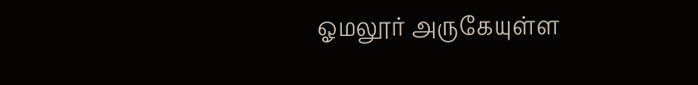ஓமலூர் அருகேயுள்ள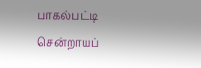பாகல்பட்டி சென்றாயப்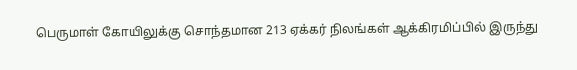பெருமாள் கோயிலுக்கு சொந்தமான 213 ஏக்கர் நிலங்கள் ஆக்கிரமிப்பில் இருந்து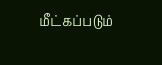மீட்கப்படும்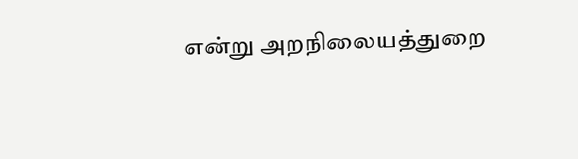என்று அறநிலையத்துறை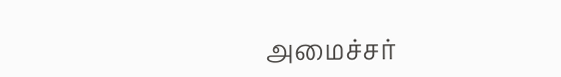அமைச்சர்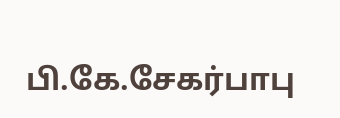பி.கே.சேகர்பாபு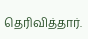தெரிவித்தார்.